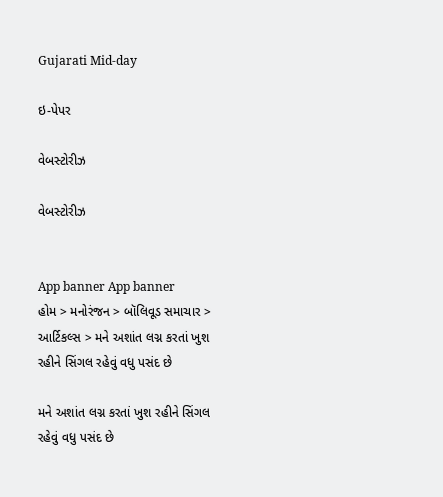Gujarati Mid-day

ઇ-પેપર

વેબસ્ટોરીઝ

વેબસ્ટોરીઝ


App banner App banner
હોમ > મનોરંજન > બૉલિવૂડ સમાચાર > આર્ટિકલ્સ > મને અશાંત લગ્ન કરતાં ખુશ રહીને સિંગલ રહેવું વધુ પસંદ છે

મને અશાંત લગ્ન કરતાં ખુશ રહીને સિંગલ રહેવું વધુ પસંદ છે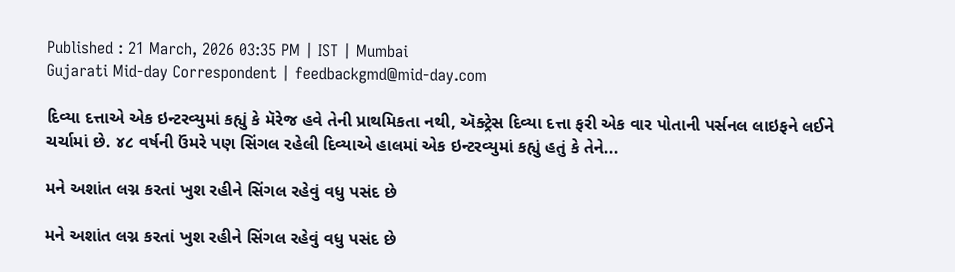Published : 21 March, 2026 03:35 PM | IST | Mumbai
Gujarati Mid-day Correspondent | feedbackgmd@mid-day.com

દિવ્યા દત્તાએ એક ઇન્ટરવ્યુમાં કહ્યું કે મૅરેજ હવે તેની પ્રાથમિકતા નથી, ઍક્ટ્રેસ દિવ્યા દત્તા ફરી એક વાર પોતાની પર્સનલ લાઇફને લઈને ચર્ચામાં છે. ૪૮ વર્ષની ઉંમરે પણ સિંગલ રહેલી દિવ્યાએ હાલમાં એક ઇન્ટરવ્યુમાં કહ્યું હતું કે તેને...

મને અશાંત લગ્ન કરતાં ખુશ રહીને સિંગલ રહેવું વધુ પસંદ છે

મને અશાંત લગ્ન કરતાં ખુશ રહીને સિંગલ રહેવું વધુ પસંદ છે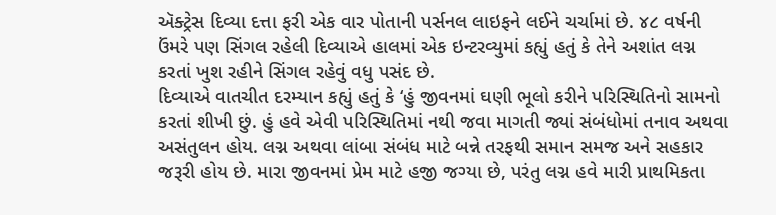ઍક્ટ્રેસ દિવ્યા દત્તા ફરી એક વાર પોતાની પર્સનલ લાઇફને લઈને ચર્ચામાં છે. ૪૮ વર્ષની ઉંમરે પણ સિંગલ રહેલી દિવ્યાએ હાલમાં એક ઇન્ટરવ્યુમાં કહ્યું હતું કે તેને અશાંત લગ્ન કરતાં ખુશ રહીને સિંગલ રહેવું વધુ પસંદ છે.
દિવ્યાએ વાતચીત દરમ્યાન કહ્યું હતું કે ‘હું જીવનમાં ઘણી ભૂલો કરીને પરિસ્થિતિનો સામનો કરતાં શીખી છું. હું હવે એવી પરિસ્થિતિમાં નથી જવા માગતી જ્યાં સંબંધોમાં તનાવ અથવા અસંતુલન હોય. લગ્ન અથવા લાંબા સંબંધ માટે બન્ને તરફથી સમાન સમજ અને સહકાર જરૂરી હોય છે. મારા જીવનમાં પ્રેમ માટે હજી જગ્યા છે, પરંતુ લગ્ન હવે મારી પ્રાથમિકતા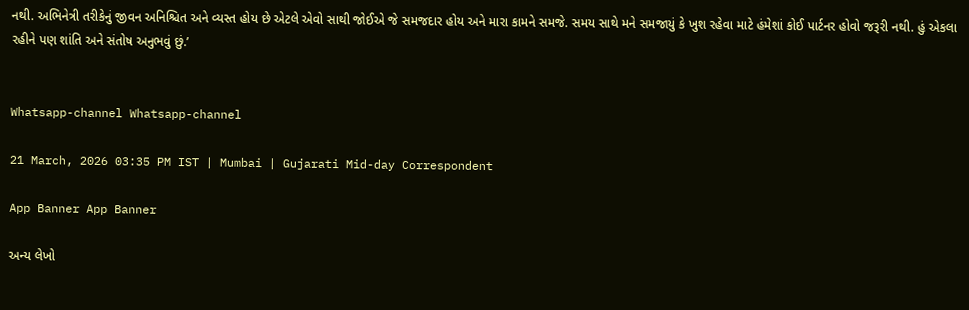નથી. અભિનેત્રી તરીકેનું જીવન અનિશ્ચિત અને વ્યસ્ત હોય છે એટલે એવો સાથી જોઈએ જે સમજદાર હોય અને મારા કામને સમજે. સમય સાથે મને સમજાયું કે ખુશ રહેવા માટે હંમેશાં કોઈ પાર્ટનર હોવો જરૂરી નથી. હું એકલા રહીને પણ શાંતિ અને સંતોષ અનુભવું છું.’


Whatsapp-channel Whatsapp-channel

21 March, 2026 03:35 PM IST | Mumbai | Gujarati Mid-day Correspondent

App Banner App Banner

અન્ય લેખો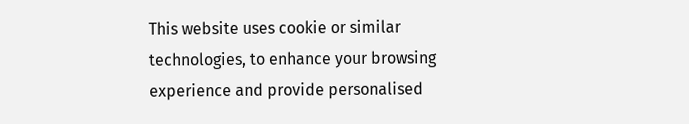This website uses cookie or similar technologies, to enhance your browsing experience and provide personalised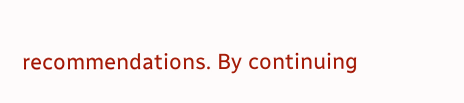recommendations. By continuing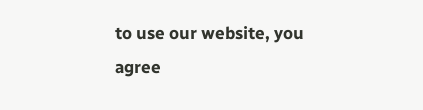to use our website, you agree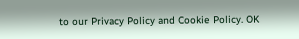to our Privacy Policy and Cookie Policy. OK